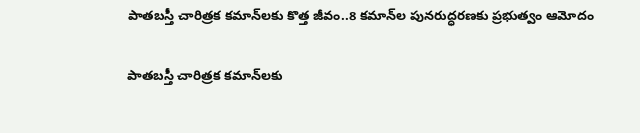పాతబస్తీ చారిత్రక కమాన్‌లకు కొత్త జీవం..8 కమాన్‌ల పునరుద్ధరణకు ప్రభుత్వం ఆమోదం

పాతబస్తీ చారిత్రక కమాన్‌లకు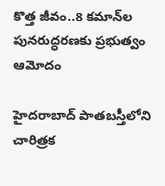కొత్త జీవం..8 కమాన్‌ల పునరుద్ధరణకు ప్రభుత్వం ఆమోదం

హైదరాబాద్ పాతబస్తీలోని చారిత్రక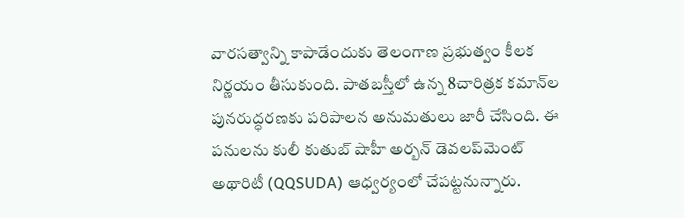వారసత్వాన్ని కాపాడేందుకు తెలంగాణ ప్రభుత్వం కీలక నిర్ణయం తీసుకుంది. పాతబస్తీలో ఉన్న 8చారిత్రక కమాన్‌ల పునరుద్ధరణకు పరిపాలన అనుమతులు జారీ చేసింది. ఈ పనులను కులీ కుతుబ్ షాహీ అర్బన్ డెవలప్‌మెంట్ అథారిటీ (QQSUDA) ఆధ్వర్యంలో చేపట్టనున్నారు.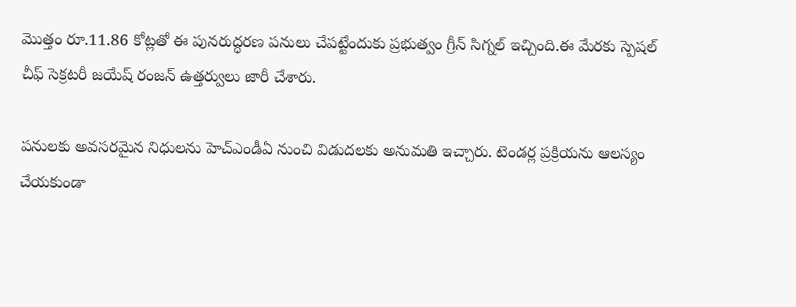మొత్తం రూ.11.86 కోట్లతో ఈ పునరుద్ధరణ పనులు చేపట్టేందుకు ప్రభుత్వం గ్రీన్ సిగ్నల్ ఇచ్చింది.ఈ మేరకు స్పెషల్ చీఫ్ సెక్రటరీ జయేష్ రంజన్ ఉత్తర్వులు జారీ చేశారు.

పనులకు అవసరమైన నిధులను హెచ్‌ఎండీఏ నుంచి విడుదలకు అనుమతి ఇచ్చారు. టెండర్ల ప్రక్రియను ఆలస్యం చేయకుండా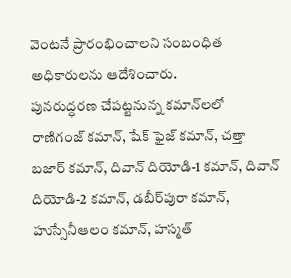వెంటనే ప్రారంభించాలని సంబంధిత అధికారులను ఆదేశించారు.
పునరుద్ధరణ చేపట్టనున్న కమాన్‌లలో రాణిగంజ్ కమాన్, షేక్ ఫైజ్ కమాన్, చత్తా బజార్ కమాన్, దివాన్ దియోడి-1 కమాన్, దివాన్ దియోడి-2 కమాన్, డబీర్‌పురా కమాన్, హుస్సేనీఆలం కమాన్, హస్మత్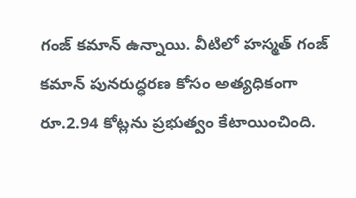గంజ్ కమాన్ ఉన్నాయి. వీటిలో హస్మత్ గంజ్ కమాన్ పునరుద్ధరణ కోసం అత్యధికంగా రూ.2.94 కోట్లను ప్రభుత్వం కేటాయించింది.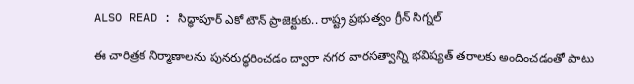ALSO READ : సిద్ధాపూర్ ఎకో టౌన్ ప్రాజెక్టుకు.. రాష్ట్ర ప్రభుత్వం గ్రీన్ సిగ్నల్

ఈ చారిత్రక నిర్మాణాలను పునరుద్ధరించడం ద్వారా నగర వారసత్వాన్ని భవిష్యత్ తరాలకు అందించడంతో పాటు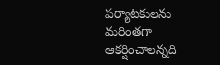పర్యాటకులను మరింతగా ఆకర్షించాలన్నది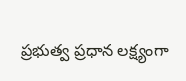ప్రభుత్వ ప్రధాన లక్ష్యంగా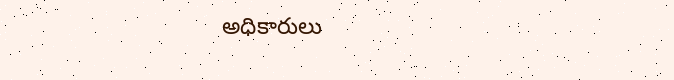అధికారులు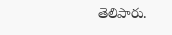తెలిపారు.